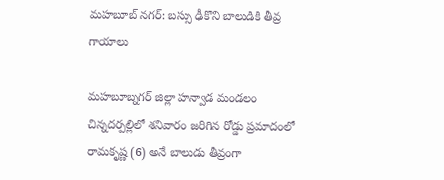మహబూబ్ నగర్: బస్సు ఢీకొని బాలుడికి తీవ్ర గాయాలు

మహబూబ్నగర్ జిల్లా హన్వాడ మండలం చిన్నదర్పల్లిలో శనివారం జరిగిన రోడ్డు ప్రమాదంలో రామకృష్ణ (6) అనే బాలుడు తీవ్రంగా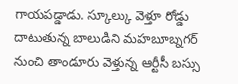గాయపడ్డాడు. స్కూల్కు వెళ్తూ రోడ్డు దాటుతున్న బాలుడిని మహబూబ్నగర్ నుంచి తాండూరు వెళ్తున్న ఆర్టీసీ బస్సు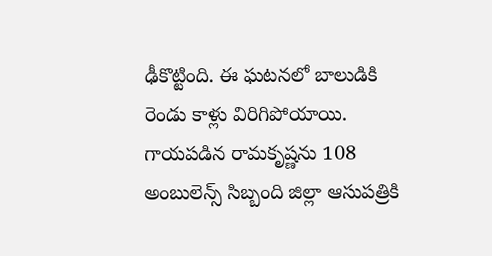ఢీకొట్టింది. ఈ ఘటనలో బాలుడికి రెండు కాళ్లు విరిగిపోయాయి. గాయపడిన రామకృష్ణను 108 అంబులెన్స్ సిబ్బంది జిల్లా ఆసుపత్రికి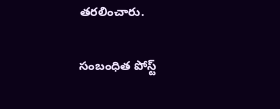తరలించారు.

సంబంధిత పోస్ట్